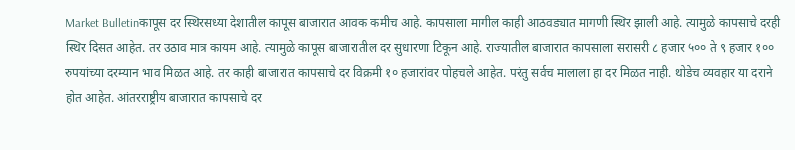Market Bulletinकापूस दर स्थिरसध्या देशातील कापूस बाजारात आवक कमीच आहे. कापसाला मागील काही आठवड्यात मागणी स्थिर झाली आहे. त्यामुळे कापसाचे दरही स्थिर दिसत आहेत. तर उठाव मात्र कायम आहे. त्यामुळे कापूस बाजारातील दर सुधारणा टिकून आहे. राज्यातील बाजारात कापसाला सरासरी ८ हजार ५०० ते ९ हजार १०० रुपयांच्या दरम्यान भाव मिळत आहे. तर काही बाजारात कापसाचे दर विक्रमी १० हजारांवर पोहचले आहेत. परंतु सर्वच मालाला हा दर मिळत नाही. थोडेच व्यवहार या दराने होत आहेत. आंतरराष्ट्रीय बाजारात कापसाचे दर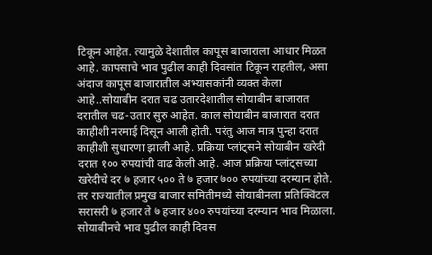टिकून आहेत. त्यामुळे देशातील कापूस बाजाराला आधार मिळत आहे. कापसाचे भाव पुढील काही दिवसांत टिकून राहतील, असा अंदाज कापूस बाजारातील अभ्यासकांनी व्यक्त केला आहे..सोयाबीन दरात चढ उतारदेशातील सोयाबीन बाजारात दरातील चढ-उतार सुरु आहेत. काल सोयाबीन बाजारात दरात काहीशी नरमाई दिसून आली होती. परंतु आज मात्र पुन्हा दरात काहीशी सुधारणा झाली आहे. प्रक्रिया प्लांट्सने सोयाबीन खरेदी दरात १०० रुपयांची वाढ केली आहे. आज प्रक्रिया प्लांट्सच्या खरेदीचे दर ७ हजार ५०० ते ७ हजार ७०० रुपयांच्या दरम्यान होते. तर राज्यातील प्रमुख बाजार समितीमध्ये सोयाबीनला प्रतिक्विंटल सरासरी ७ हजार ते ७ हजार ४०० रुपयांच्या दरम्यान भाव मिळाला. सोयाबीनचे भाव पुढील काही दिवस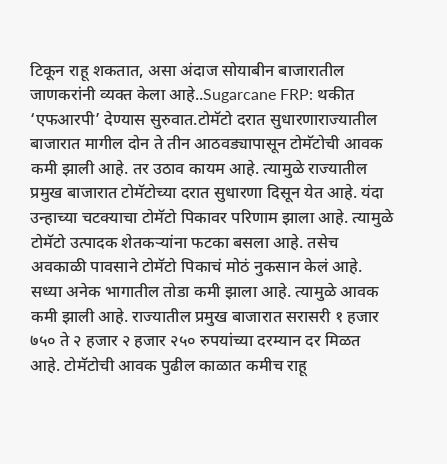टिकून राहू शकतात, असा अंदाज सोयाबीन बाजारातील जाणकरांनी व्यक्त केला आहे..Sugarcane FRP: थकीत ‘एफआरपी’ देण्यास सुरुवात.टोमॅटो दरात सुधारणाराज्यातील बाजारात मागील दोन ते तीन आठवड्यापासून टोमॅटोची आवक कमी झाली आहे. तर उठाव कायम आहे. त्यामुळे राज्यातील प्रमुख बाजारात टोमॅटोच्या दरात सुधारणा दिसून येत आहे. यंदा उन्हाच्या चटक्याचा टोमॅटो पिकावर परिणाम झाला आहे. त्यामुळे टोमॅटो उत्पादक शेतकऱ्यांना फटका बसला आहे. तसेच अवकाळी पावसाने टोमॅटो पिकाचं मोठं नुकसान केलं आहे. सध्या अनेक भागातील तोडा कमी झाला आहे. त्यामुळे आवक कमी झाली आहे. राज्यातील प्रमुख बाजारात सरासरी १ हजार ७५० ते २ हजार २ हजार २५० रुपयांच्या दरम्यान दर मिळत आहे. टोमॅटोची आवक पुढील काळात कमीच राहू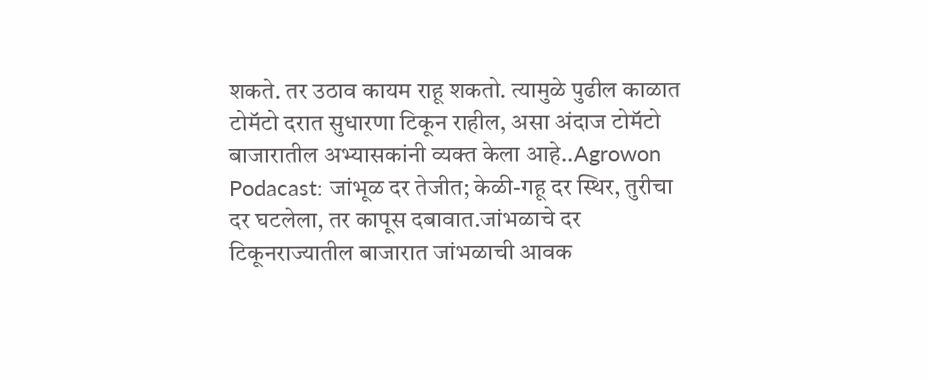शकते. तर उठाव कायम राहू शकतो. त्यामुळे पुढील काळात टोमॅटो दरात सुधारणा टिकून राहील, असा अंदाज टोमॅटो बाजारातील अभ्यासकांनी व्यक्त केला आहे..Agrowon Podacast: जांभूळ दर तेजीत; केळी-गहू दर स्थिर, तुरीचा दर घटलेला, तर कापूस दबावात.जांभळाचे दर टिकूनराज्यातील बाजारात जांभळाची आवक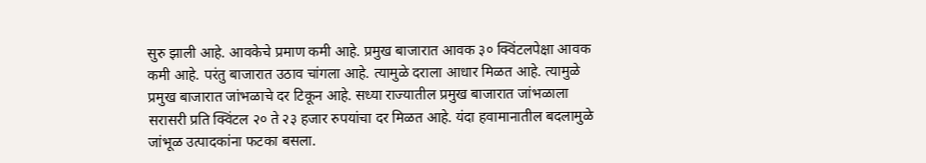सुरु झाली आहे. आवकेचे प्रमाण कमी आहे. प्रमुख बाजारात आवक ३० क्विंटलपेक्षा आवक कमी आहे. परंतु बाजारात उठाव चांगला आहे. त्यामुळे दराला आधार मिळत आहे. त्यामुळे प्रमुख बाजारात जांभळाचे दर टिकून आहे. सध्या राज्यातील प्रमुख बाजारात जांभळाला सरासरी प्रति क्विंटल २० ते २३ हजार रुपयांचा दर मिळत आहे. यंदा हवामानातील बदलामुळे जांभूळ उत्पादकांना फटका बसला.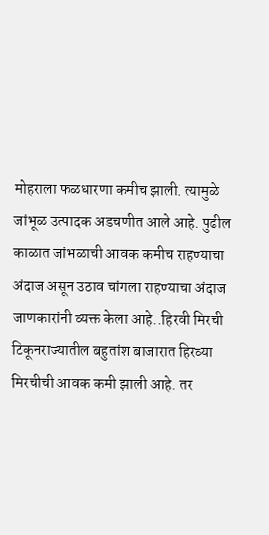मोहराला फळधारणा कमीच झाली. त्यामुळे जांभूळ उत्पादक अडचणीत आले आहे. पुढील काळात जांभळाची आवक कमीच राहण्याचा अंदाज असून उठाव चांगला राहण्याचा अंदाज जाणकारांनी व्यक्त केला आहे..हिरवी मिरची टिकूनराज्यातील बहुतांश बाजारात हिरव्या मिरचीची आवक कमी झाली आहे. तर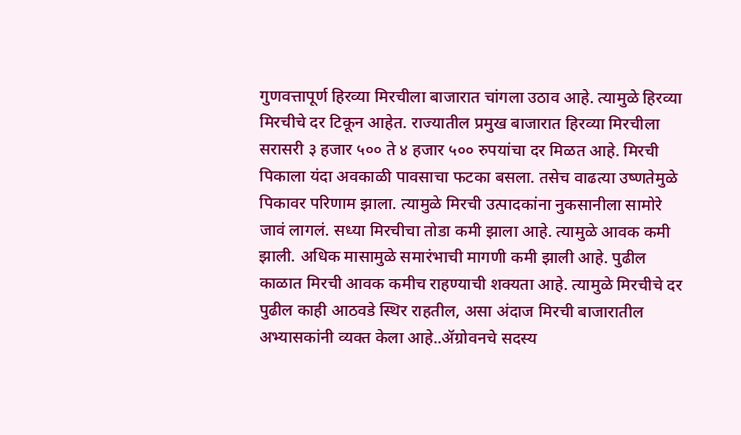गुणवत्तापूर्ण हिरव्या मिरचीला बाजारात चांगला उठाव आहे. त्यामुळे हिरव्या मिरचीचे दर टिकून आहेत. राज्यातील प्रमुख बाजारात हिरव्या मिरचीला सरासरी ३ हजार ५०० ते ४ हजार ५०० रुपयांचा दर मिळत आहे. मिरची पिकाला यंदा अवकाळी पावसाचा फटका बसला. तसेच वाढत्या उष्णतेमुळे पिकावर परिणाम झाला. त्यामुळे मिरची उत्पादकांना नुकसानीला सामोरे जावं लागलं. सध्या मिरचीचा तोडा कमी झाला आहे. त्यामुळे आवक कमी झाली. अधिक मासामुळे समारंभाची मागणी कमी झाली आहे. पुढील काळात मिरची आवक कमीच राहण्याची शक्यता आहे. त्यामुळे मिरचीचे दर पुढील काही आठवडे स्थिर राहतील, असा अंदाज मिरची बाजारातील अभ्यासकांनी व्यक्त केला आहे..ॲग्रोवनचे सदस्य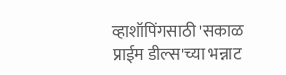व्हाशॉपिंगसाठी 'सकाळ प्राईम डील्स'च्या भन्नाट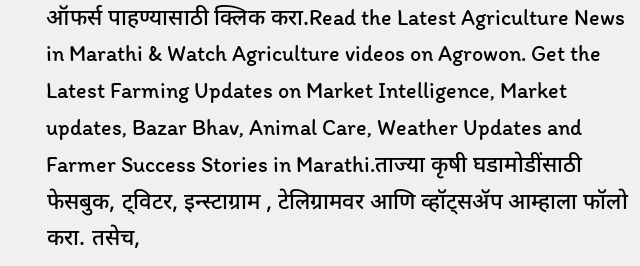ऑफर्स पाहण्यासाठी क्लिक करा.Read the Latest Agriculture News in Marathi & Watch Agriculture videos on Agrowon. Get the Latest Farming Updates on Market Intelligence, Market updates, Bazar Bhav, Animal Care, Weather Updates and Farmer Success Stories in Marathi.ताज्या कृषी घडामोडींसाठी फेसबुक, ट्विटर, इन्स्टाग्राम , टेलिग्रामवर आणि व्हॉट्सॲप आम्हाला फॉलो करा. तसेच,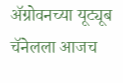ॲग्रोवनच्या यूट्यूब चॅनेलला आजच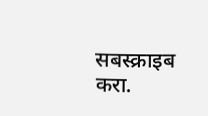सबस्क्राइब करा.